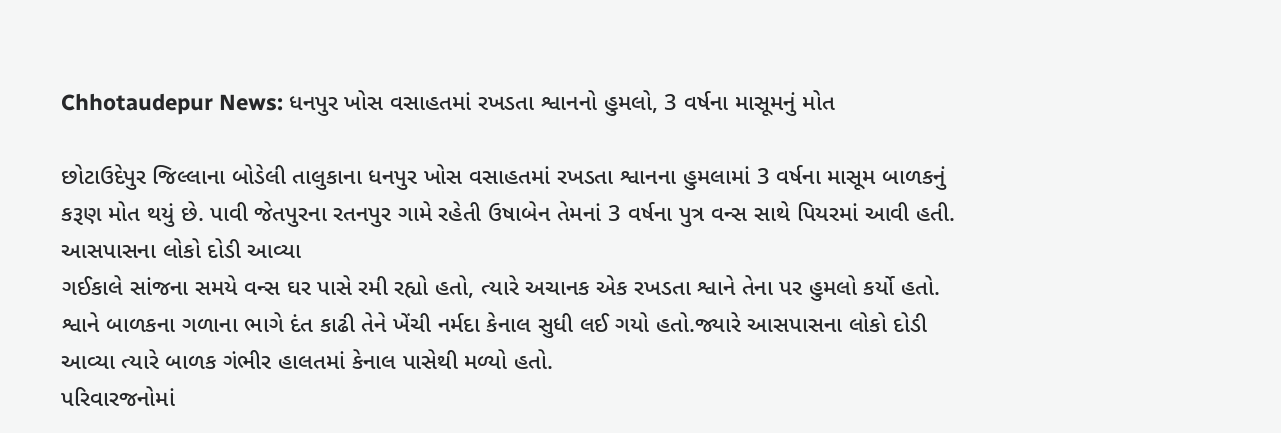Chhotaudepur News: ધનપુર ખોસ વસાહતમાં રખડતા શ્વાનનો હુમલો, 3 વર્ષના માસૂમનું મોત

છોટાઉદેપુર જિલ્લાના બોડેલી તાલુકાના ધનપુર ખોસ વસાહતમાં રખડતા શ્વાનના હુમલામાં 3 વર્ષના માસૂમ બાળકનું કરૂણ મોત થયું છે. પાવી જેતપુરના રતનપુર ગામે રહેતી ઉષાબેન તેમનાં 3 વર્ષના પુત્ર વન્સ સાથે પિયરમાં આવી હતી.
આસપાસના લોકો દોડી આવ્યા
ગઈકાલે સાંજના સમયે વન્સ ઘર પાસે રમી રહ્યો હતો, ત્યારે અચાનક એક રખડતા શ્વાને તેના પર હુમલો કર્યો હતો. શ્વાને બાળકના ગળાના ભાગે દંત કાઢી તેને ખેંચી નર્મદા કેનાલ સુધી લઈ ગયો હતો.જ્યારે આસપાસના લોકો દોડી આવ્યા ત્યારે બાળક ગંભીર હાલતમાં કેનાલ પાસેથી મળ્યો હતો.
પરિવારજનોમાં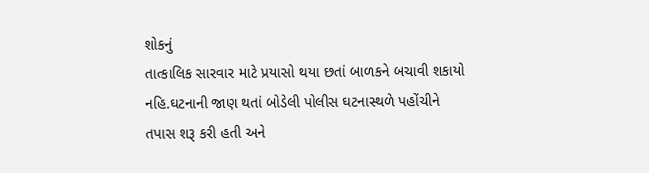શોકનું
તાત્કાલિક સારવાર માટે પ્રયાસો થયા છતાં બાળકને બચાવી શકાયો નહિ.ઘટનાની જાણ થતાં બોડેલી પોલીસ ઘટનાસ્થળે પહોંચીને તપાસ શરૂ કરી હતી અને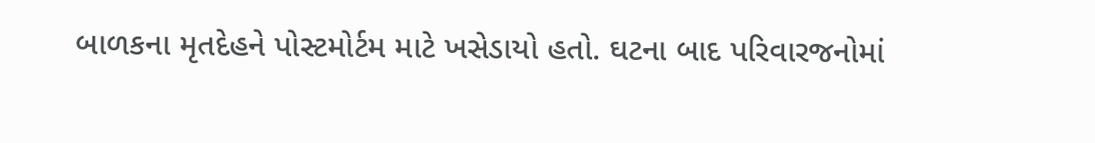બાળકના મૃતદેહને પોસ્ટમોર્ટમ માટે ખસેડાયો હતો. ઘટના બાદ પરિવારજનોમાં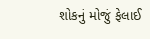શોકનું મોજું ફેલાઈ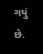ગયું છે.